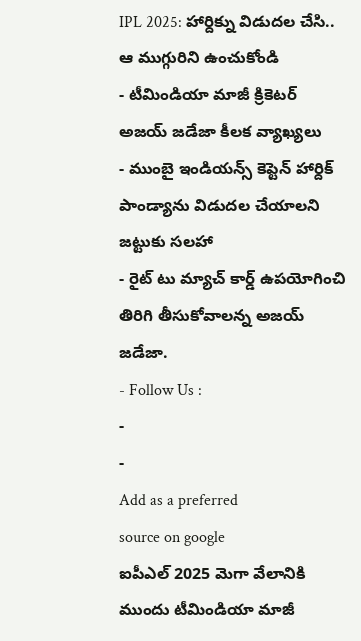IPL 2025: హార్దిక్ను విడుదల చేసి.. ఆ ముగ్గురిని ఉంచుకోండి
- టీమిండియా మాజీ క్రికెటర్ అజయ్ జడేజా కీలక వ్యాఖ్యలు
- ముంబై ఇండియన్స్ కెప్టెన్ హార్దిక్ పాండ్యాను విడుదల చేయాలని జట్టుకు సలహా
- రైట్ టు మ్యాచ్ కార్డ్ ఉపయోగించి తిరిగి తీసుకోవాలన్న అజయ్ జడేజా.
- Follow Us :
-
-
Add as a preferred
source on google
ఐపీఎల్ 2025 మెగా వేలానికి ముందు టీమిండియా మాజీ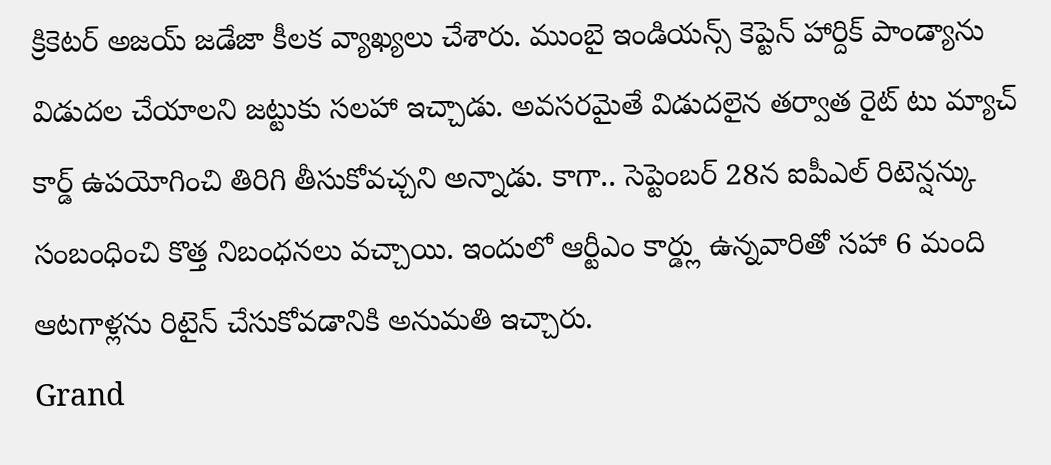క్రికెటర్ అజయ్ జడేజా కీలక వ్యాఖ్యలు చేశారు. ముంబై ఇండియన్స్ కెప్టెన్ హార్దిక్ పాండ్యాను విడుదల చేయాలని జట్టుకు సలహా ఇచ్చాడు. అవసరమైతే విడుదలైన తర్వాత రైట్ టు మ్యాచ్ కార్డ్ ఉపయోగించి తిరిగి తీసుకోవచ్చని అన్నాడు. కాగా.. సెప్టెంబర్ 28న ఐపీఎల్ రిటెన్షన్కు సంబంధించి కొత్త నిబంధనలు వచ్చాయి. ఇందులో ఆర్టీఎం కార్డ్లు ఉన్నవారితో సహా 6 మంది ఆటగాళ్లను రిటైన్ చేసుకోవడానికి అనుమతి ఇచ్చారు.
Grand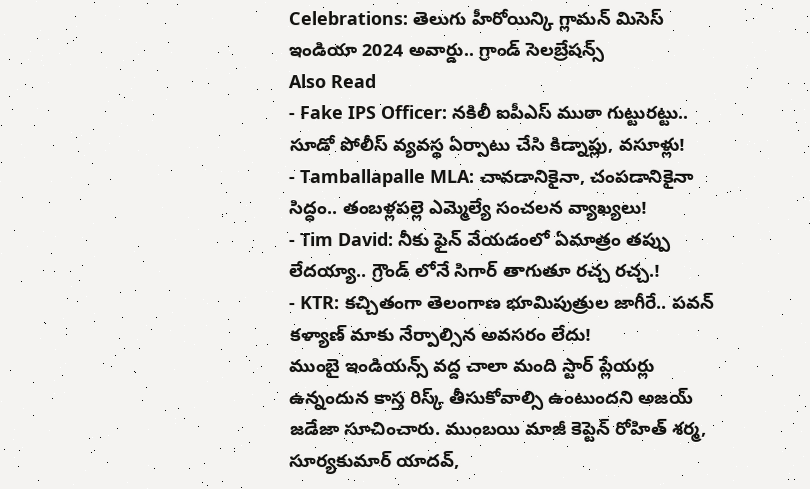Celebrations: తెలుగు హీరోయిన్కి గ్లామన్ మిసెస్ ఇండియా 2024 అవార్డు.. గ్రాండ్ సెలబ్రేషన్స్
Also Read
- Fake IPS Officer: నకిలీ ఐపీఎస్ ముఠా గుట్టురట్టు.. సూడో పోలీస్ వ్యవస్థ ఏర్పాటు చేసి కిడ్నాప్లు, వసూళ్లు!
- Tamballapalle MLA: చావడానికైనా, చంపడానికైనా సిద్ధం.. తంబళ్లపల్లె ఎమ్మెల్యే సంచలన వ్యాఖ్యలు!
- Tim David: నీకు ఫైన్ వేయడంలో ఏమాత్రం తప్పు లేదయ్యా.. గ్రౌండ్ లోనే సిగార్ తాగుతూ రచ్చ రచ్చ.!
- KTR: కచ్చితంగా తెలంగాణ భూమిపుత్రుల జాగీరే.. పవన్ కళ్యాణ్ మాకు నేర్పాల్సిన అవసరం లేదు!
ముంబై ఇండియన్స్ వద్ద చాలా మంది స్టార్ ప్లేయర్లు ఉన్నందున కాస్త రిస్క్ తీసుకోవాల్సి ఉంటుందని అజయ్ జడేజా సూచించారు. ముంబయి మాజీ కెప్టెన్ రోహిత్ శర్మ, సూర్యకుమార్ యాదవ్,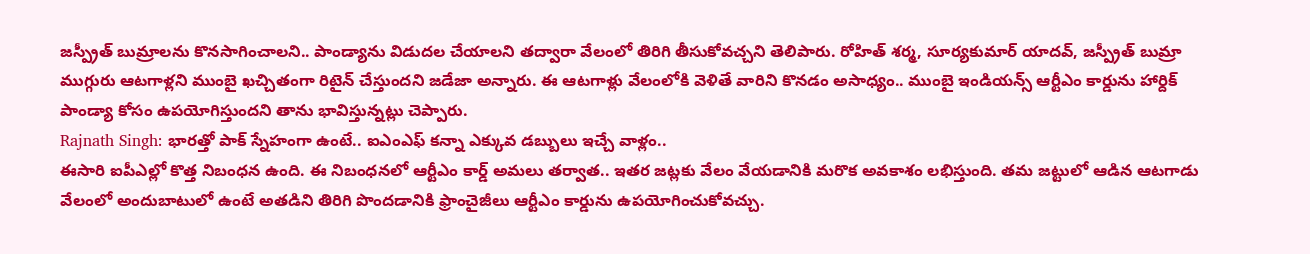జస్ప్రీత్ బుమ్రాలను కొనసాగించాలని.. పాండ్యాను విడుదల చేయాలని తద్వారా వేలంలో తిరిగి తీసుకోవచ్చని తెలిపారు. రోహిత్ శర్మ, సూర్యకుమార్ యాదవ్, జస్ప్రీత్ బుమ్రా ముగ్గురు ఆటగాళ్లని ముంబై ఖచ్చితంగా రిటైన్ చేస్తుందని జడేజా అన్నారు. ఈ ఆటగాళ్లు వేలంలోకి వెళితే వారిని కొనడం అసాధ్యం.. ముంబై ఇండియన్స్ ఆర్టీఎం కార్డును హార్దిక్ పాండ్యా కోసం ఉపయోగిస్తుందని తాను భావిస్తున్నట్లు చెప్పారు.
Rajnath Singh: భారత్తో పాక్ స్నేహంగా ఉంటే.. ఐఎంఎఫ్ కన్నా ఎక్కువ డబ్బులు ఇచ్చే వాళ్లం..
ఈసారి ఐపీఎల్లో కొత్త నిబంధన ఉంది. ఈ నిబంధనలో ఆర్టీఎం కార్డ్ అమలు తర్వాత.. ఇతర జట్లకు వేలం వేయడానికి మరొక అవకాశం లభిస్తుంది. తమ జట్టులో ఆడిన ఆటగాడు వేలంలో అందుబాటులో ఉంటే అతడిని తిరిగి పొందడానికి ఫ్రాంచైజీలు ఆర్టీఎం కార్డును ఉపయోగించుకోవచ్చు.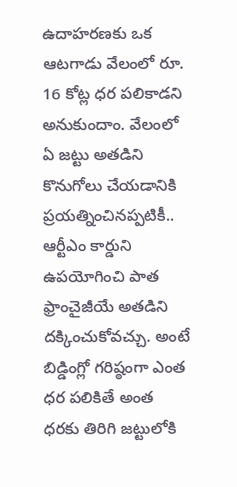ఉదాహరణకు ఒక ఆటగాడు వేలంలో రూ. 16 కోట్ల ధర పలికాడని అనుకుందాం. వేలంలో ఏ జట్టు అతడిని కొనుగోలు చేయడానికి ప్రయత్నించినప్పటికీ.. ఆర్టీఎం కార్డుని ఉపయోగించి పాత ఫ్రాంచైజీయే అతడిని దక్కించుకోవచ్చు. అంటే బిడ్డింగ్లో గరిష్ఠంగా ఎంత ధర పలికితే అంత ధరకు తిరిగి జట్టులోకి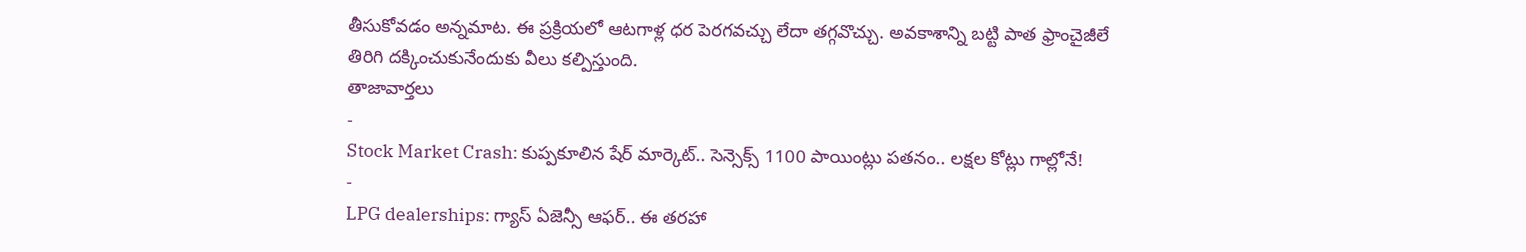తీసుకోవడం అన్నమాట. ఈ ప్రక్రియలో ఆటగాళ్ల ధర పెరగవచ్చు లేదా తగ్గవొచ్చు. అవకాశాన్ని బట్టి పాత ఫ్రాంచైజీలే తిరిగి దక్కించుకునేందుకు వీలు కల్పిస్తుంది.
తాజావార్తలు
-
Stock Market Crash: కుప్పకూలిన షేర్ మార్కెట్.. సెన్సెక్స్ 1100 పాయింట్లు పతనం.. లక్షల కోట్లు గాల్లోనే!
-
LPG dealerships: గ్యాస్ ఏజెన్సీ ఆఫర్.. ఈ తరహా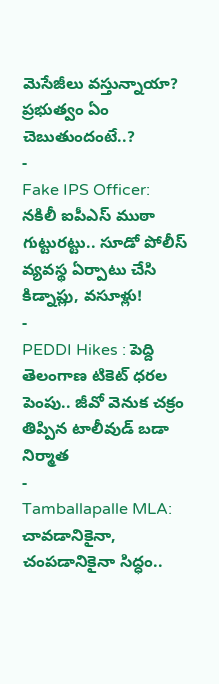మెసేజీలు వస్తున్నాయా? ప్రభుత్వం ఏం చెబుతుందంటే..?
-
Fake IPS Officer: నకిలీ ఐపీఎస్ ముఠా గుట్టురట్టు.. సూడో పోలీస్ వ్యవస్థ ఏర్పాటు చేసి కిడ్నాప్లు, వసూళ్లు!
-
PEDDI Hikes : పెద్ది తెలంగాణ టికెట్ ధరల పెంపు.. జీవో వెనుక చక్రం తిప్పిన టాలీవుడ్ బడా నిర్మాత
-
Tamballapalle MLA: చావడానికైనా, చంపడానికైనా సిద్ధం..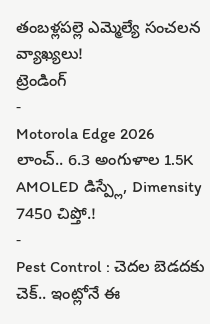తంబళ్లపల్లె ఎమ్మెల్యే సంచలన వ్యాఖ్యలు!
ట్రెండింగ్
-
Motorola Edge 2026 లాంచ్.. 6.3 అంగుళాల 1.5K AMOLED డిస్ప్లే, Dimensity 7450 చిప్తో.!
-
Pest Control : చెదల బెడదకు చెక్.. ఇంట్లోనే ఈ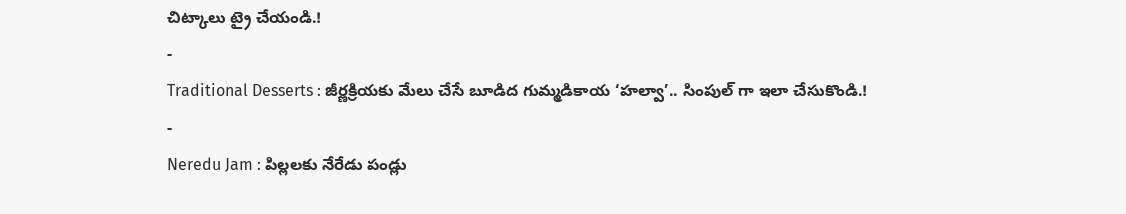చిట్కాలు ట్రై చేయండి.!
-
Traditional Desserts : జీర్ణక్రియకు మేలు చేసే బూడిద గుమ్మడికాయ ‘హల్వా’.. సింపుల్ గా ఇలా చేసుకొండి.!
-
Neredu Jam : పిల్లలకు నేరేడు పండ్లు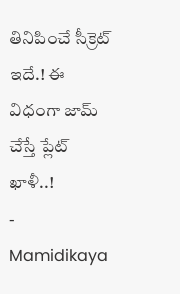తినిపించే సీక్రెట్ ఇదే.! ఈ విధంగా జామ్ చేస్తే ప్లేట్ ఖాళీ..!
-
Mamidikaya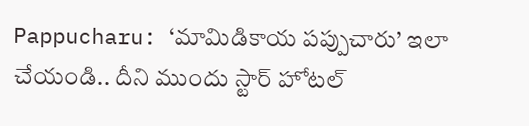Pappucharu: ‘మామిడికాయ పప్పుచారు’ ఇలా చేయండి.. దీని ముందు స్టార్ హోటల్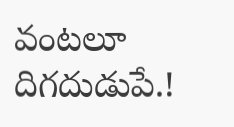వంటలూ దిగదుడుపే.!